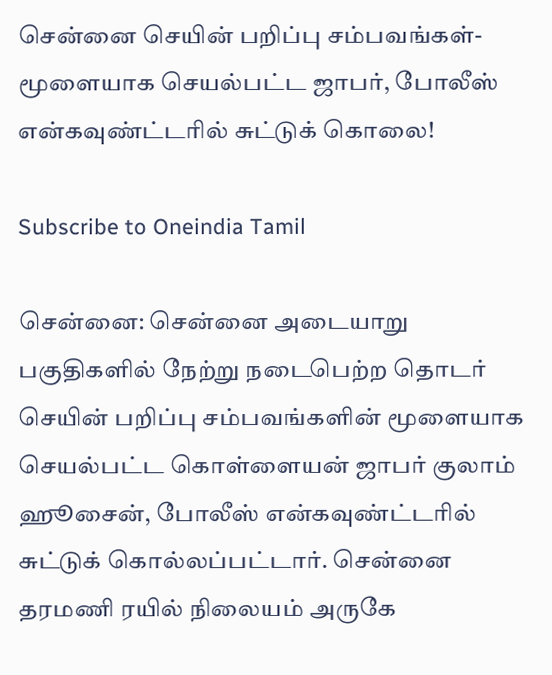சென்னை செயின் பறிப்பு சம்பவங்கள்- மூளையாக செயல்பட்ட ஜாபர், போலீஸ் என்கவுண்ட்டரில் சுட்டுக் கொலை!

Subscribe to Oneindia Tamil

சென்னை: சென்னை அடையாறு பகுதிகளில் நேற்று நடைபெற்ற தொடர் செயின் பறிப்பு சம்பவங்களின் மூளையாக செயல்பட்ட கொள்ளையன் ஜாபர் குலாம் ஹூசைன், போலீஸ் என்கவுண்ட்டரில் சுட்டுக் கொல்லப்பட்டார். சென்னை தரமணி ரயில் நிலையம் அருகே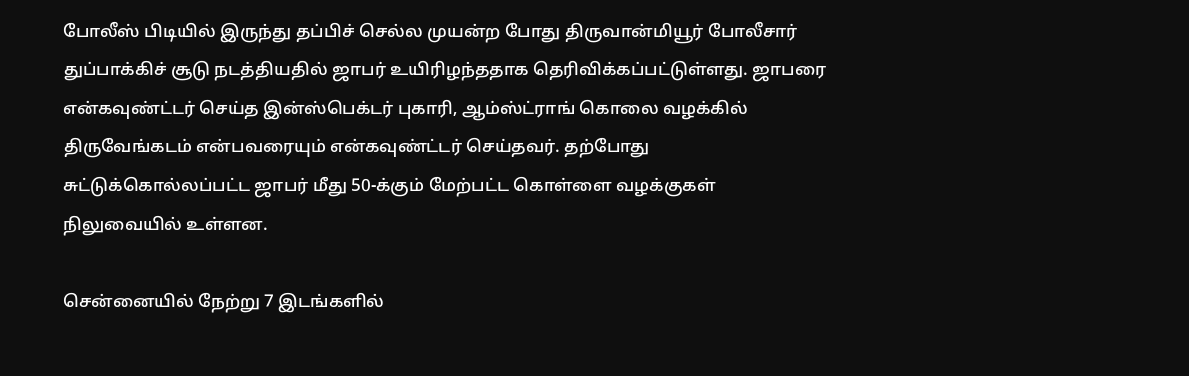போலீஸ் பிடியில் இருந்து தப்பிச் செல்ல முயன்ற போது திருவான்மியூர் போலீசார் துப்பாக்கிச் சூடு நடத்தியதில் ஜாபர் உயிரிழந்ததாக தெரிவிக்கப்பட்டுள்ளது. ஜாபரை என்கவுண்ட்டர் செய்த இன்ஸ்பெக்டர் புகாரி, ஆம்ஸ்ட்ராங் கொலை வழக்கில் திருவேங்கடம் என்பவரையும் என்கவுண்ட்டர் செய்தவர். தற்போது சுட்டுக்கொல்லப்பட்ட ஜாபர் மீது 50-க்கும் மேற்பட்ட கொள்ளை வழக்குகள் நிலுவையில் உள்ளன.

சென்னையில் நேற்று 7 இடங்களில்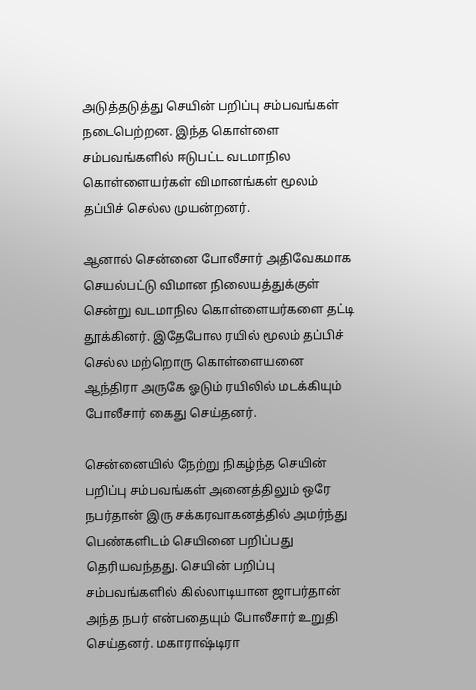அடுத்தடுத்து செயின் பறிப்பு சம்பவங்கள் நடைபெற்றன. இந்த கொள்ளை சம்பவங்களில் ஈடுபட்ட வடமாநில கொள்ளையர்கள் விமானங்கள் மூலம் தப்பிச் செல்ல முயன்றனர்.

ஆனால் சென்னை போலீசார் அதிவேகமாக செயல்பட்டு விமான நிலையத்துக்குள் சென்று வடமாநில கொள்ளையர்களை தட்டி தூக்கினர். இதேபோல ரயில் மூலம் தப்பிச் செல்ல மற்றொரு கொள்ளையனை ஆந்திரா அருகே ஓடும் ரயிலில் மடக்கியும் போலீசார் கைது செய்தனர்.

சென்னையில் நேற்று நிகழ்ந்த செயின் பறிப்பு சம்பவங்கள் அனைத்திலும் ஒரே நபர்தான் இரு சக்கரவாகனத்தில் அமர்ந்து பெண்களிடம் செயினை பறிப்பது தெரியவந்தது. செயின் பறிப்பு சம்பவங்களில் கில்லாடியான ஜாபர்தான் அந்த நபர் என்பதையும் போலீசார் உறுதி செய்தனர். மகாராஷ்டிரா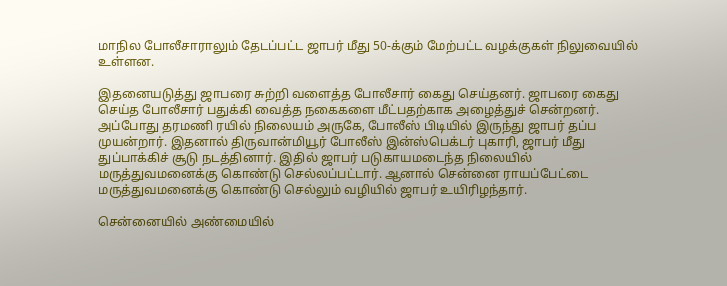மாநில போலீசாராலும் தேடப்பட்ட ஜாபர் மீது 50-க்கும் மேற்பட்ட வழக்குகள் நிலுவையில் உள்ளன.

இதனையடுத்து ஜாபரை சுற்றி வளைத்த போலீசார் கைது செய்தனர். ஜாபரை கைது செய்த போலீசார் பதுக்கி வைத்த நகைகளை மீட்பதற்காக அழைத்துச் சென்றனர். அப்போது தரமணி ரயில் நிலையம் அருகே, போலீஸ் பிடியில் இருந்து ஜாபர் தப்ப முயன்றார். இதனால் திருவான்மியூர் போலீஸ் இன்ஸ்பெக்டர் புகாரி, ஜாபர் மீது துப்பாக்கிச் சூடு நடத்தினார். இதில் ஜாபர் படுகாயமடைந்த நிலையில் மருத்துவமனைக்கு கொண்டு செல்லப்பட்டார். ஆனால் சென்னை ராயப்பேட்டை மருத்துவமனைக்கு கொண்டு செல்லும் வழியில் ஜாபர் உயிரிழந்தார்.

சென்னையில் அண்மையில்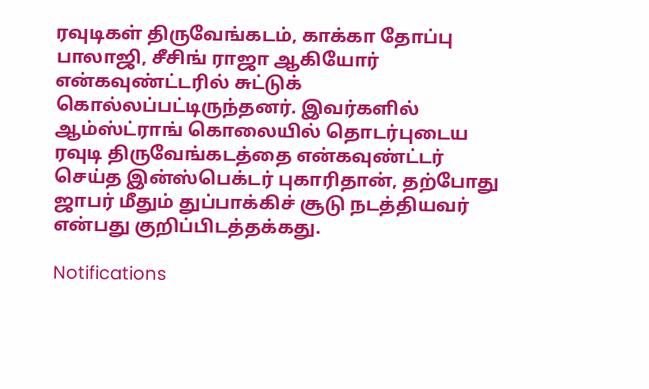ரவுடிகள் திருவேங்கடம், காக்கா தோப்பு பாலாஜி, சீசிங் ராஜா ஆகியோர் என்கவுண்ட்டரில் சுட்டுக் கொல்லப்பட்டிருந்தனர். இவர்களில் ஆம்ஸ்ட்ராங் கொலையில் தொடர்புடைய ரவுடி திருவேங்கடத்தை என்கவுண்ட்டர் செய்த இன்ஸ்பெக்டர் புகாரிதான், தற்போது ஜாபர் மீதும் துப்பாக்கிச் சூடு நடத்தியவர் என்பது குறிப்பிடத்தக்கது.

Notifications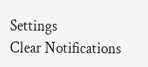Settings
Clear Notifications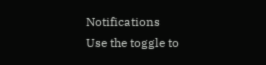Notifications
Use the toggle to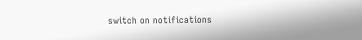switch on notifications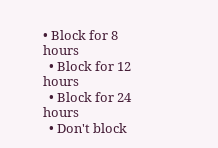• Block for 8 hours
  • Block for 12 hours
  • Block for 24 hours
  • Don't block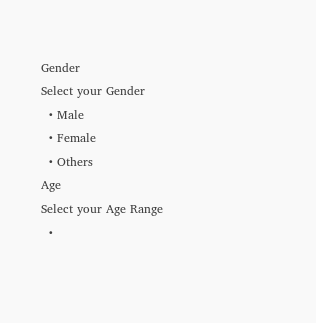Gender
Select your Gender
  • Male
  • Female
  • Others
Age
Select your Age Range
  •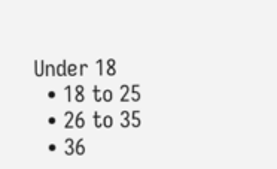Under 18
  • 18 to 25
  • 26 to 35
  • 36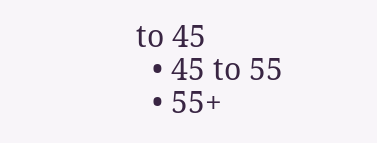to 45
  • 45 to 55
  • 55+